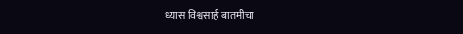ध्यास विश्वसार्ह बातमीचा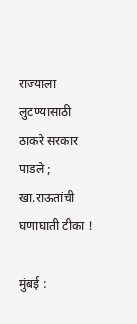राज्याला लुटण्यासाठी ठाकरे सरकार पाडले ; खा.राऊतांची घणाघाती टीका !

मुंबई :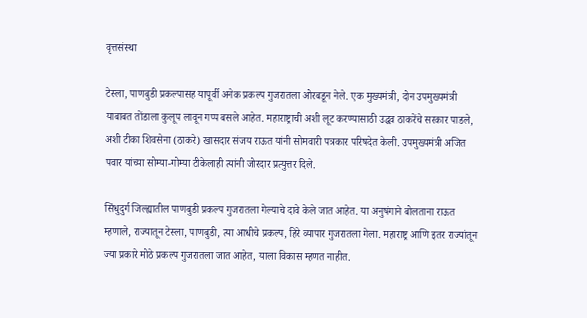वृत्तसंस्था

टेस्ला, पाणबुडी प्रकल्पासह यापूर्वी अनेक प्रकल्प गुजरातला ओरबडून नेले. एक मुख्यमंत्री, दोन उपमुख्यमंत्री याबाबत तोंडाला कुलूप लावून गप्प बसले आहेत. महाराष्ट्राची अशी लूट करण्यासाठी उद्धव ठाकरेंचे सरकार पाडले, अशी टीका शिवसेना (ठाकरे) खासदार संजय राऊत यांनी सोमवारी पत्रकार परिषदेत केली. उपमुख्यमंत्री अजित पवार यांच्या सोम्या-गोम्या टीकेलाही त्यांनी जोरदार प्रत्युत्तर दिले.

सिंधुदुर्ग जिल्ह्यातील पाणबुडी प्रकल्प गुजरातला गेल्याचे दावे केले जात आहेत. या अनुषंगाने बोलताना राऊत म्हणाले, राज्यातून टेस्ला, पाणबुडी, त्या आधीचे प्रकल्प, हिरे व्यापार गुजरातला गेला. महाराष्ट्र आणि इतर राज्यांतून ज्या प्रकारे मोठे प्रकल्प गुजरातला जात आहेत, याला विकास म्हणत नाहीत.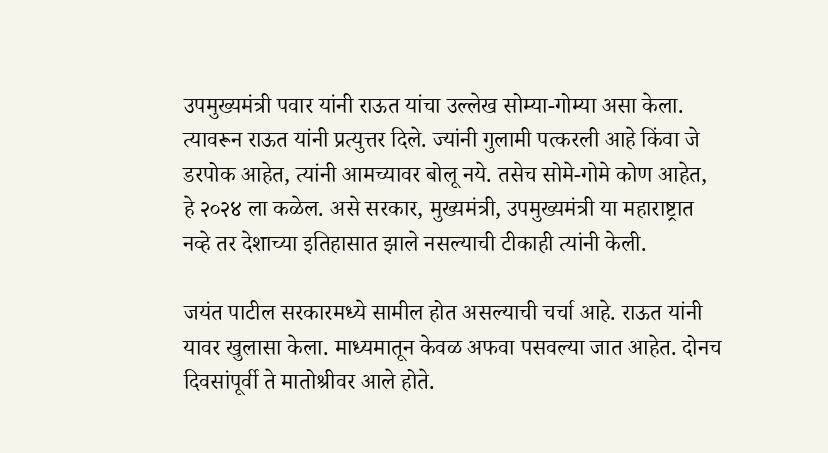उपमुख्यमंत्री पवार यांनी राऊत यांचा उल्लेख सोम्या-गोम्या असा केला. त्यावरून राऊत यांनी प्रत्युत्तर दिले. ज्यांनी गुलामी पत्करली आहे किंवा जे डरपोक आहेत, त्यांनी आमच्यावर बोलू नये. तसेच सोमे-गोमे कोण आहेत, हे २०२४ ला कळेल. असे सरकार, मुख्यमंत्री, उपमुख्यमंत्री या महाराष्ट्रात नव्हे तर देशाच्या इतिहासात झाले नसल्याची टीकाही त्यांनी केली.

जयंत पाटील सरकारमध्ये सामील होत असल्याची चर्चा आहे. राऊत यांनी यावर खुलासा केला. माध्यमातून केवळ अफवा पसवल्या जात आहेत. दोनच दिवसांपूर्वी ते मातोश्रीवर आले होते.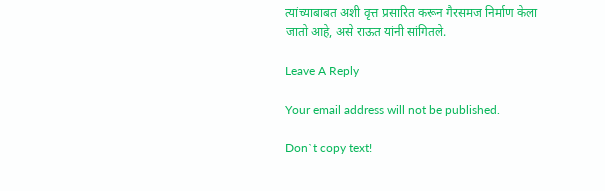त्यांच्याबाबत अशी वृत्त प्रसारित करून गैरसमज निर्माण केला जातो आहे, असे राऊत यांनी सांगितले.

Leave A Reply

Your email address will not be published.

Don`t copy text!